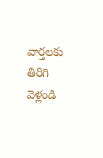వార్తలకు తిరిగి వెళ్లండి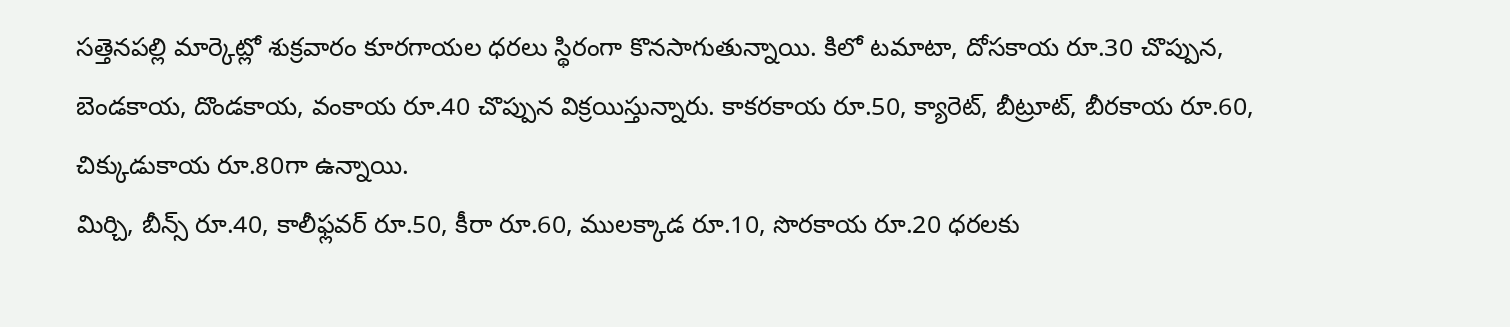సత్తెనపల్లి మార్కెట్లో శుక్రవారం కూరగాయల ధరలు స్థిరంగా కొనసాగుతున్నాయి. కిలో టమాటా, దోసకాయ రూ.30 చొప్పున, బెండకాయ, దొండకాయ, వంకాయ రూ.40 చొప్పున విక్రయిస్తున్నారు. కాకరకాయ రూ.50, క్యారెట్, బీట్రూట్, బీరకాయ రూ.60, చిక్కుడుకాయ రూ.80గా ఉన్నాయి.
మిర్చి, బీన్స్ రూ.40, కాలీఫ్లవర్ రూ.50, కీరా రూ.60, ములక్కాడ రూ.10, సొరకాయ రూ.20 ధరలకు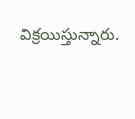విక్రయిస్తున్నారు.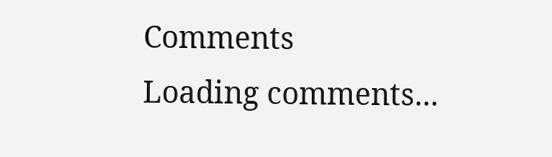Comments
Loading comments...